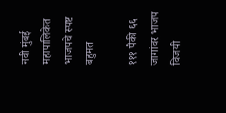नवी मुंबई महापालिकेत भाजपचे स्पष्ट बहुमत

१११ पैकी ६६ जागांवर भाजप विजयी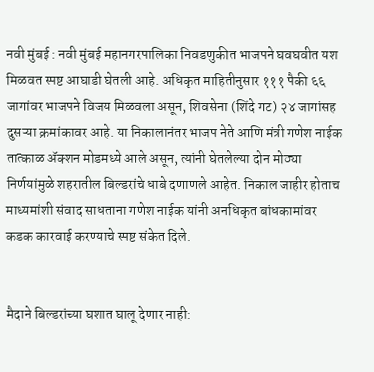नवी मुंबई : नवी मुंबई महानगरपालिका निवडणुकीत भाजपने घवघवीत यश मिळवत स्पष्ट आघाडी घेतली आहे. अधिकृत माहितीनुसार १११ पैकी ६६ जागांवर भाजपने विजय मिळवला असून, शिवसेना (शिंदे गट) २४ जागांसह दुसऱ्या क्रमांकावर आहे. या निकालानंतर भाजप नेते आणि मंत्री गणेश नाईक तात्काळ ॲक्शन मोडमध्ये आले असून, त्यांनी घेतलेल्या दोन मोठ्या निर्णयांमुळे शहरातील बिल्डरांचे धाबे दणाणले आहेत. निकाल जाहीर होताच माध्यमांशी संवाद साधताना गणेश नाईक यांनी अनधिकृत बांधकामांवर कडक कारवाई करण्याचे स्पष्ट संकेत दिले.


मैदाने बिल्डरांच्या घशात घालू देणार नाही: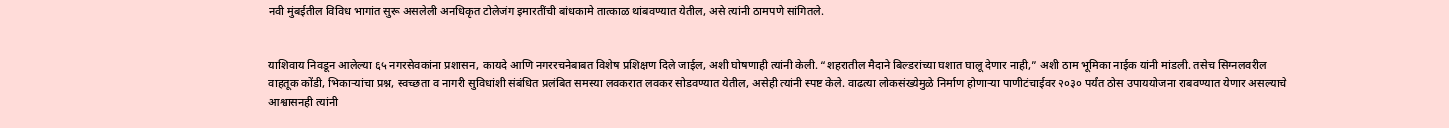नवी मुंबईतील विविध भागांत सुरू असलेली अनधिकृत टोलेजंग इमारतींची बांधकामे तात्काळ थांबवण्यात येतील, असे त्यांनी ठामपणे सांगितले.


याशिवाय निवडून आलेल्या ६५ नगरसेवकांना प्रशासन, कायदे आणि नगररचनेबाबत विशेष प्रशिक्षण दिले जाईल, अशी घोषणाही त्यांनी केली. “शहरातील मैदाने बिल्डरांच्या घशात घालू देणार नाही,” अशी ठाम भूमिका नाईक यांनी मांडली. तसेच सिग्नलवरील वाहतूक कोंडी, भिकाऱ्यांचा प्रश्न, स्वच्छता व नागरी सुविधांशी संबंधित प्रलंबित समस्या लवकरात लवकर सोडवण्यात येतील, असेही त्यांनी स्पष्ट केले. वाढत्या लोकसंख्येमुळे निर्माण होणाऱ्या पाणीटंचाईवर २०३० पर्यंत ठोस उपाययोजना राबवण्यात येणार असल्याचे आश्वासनही त्यांनी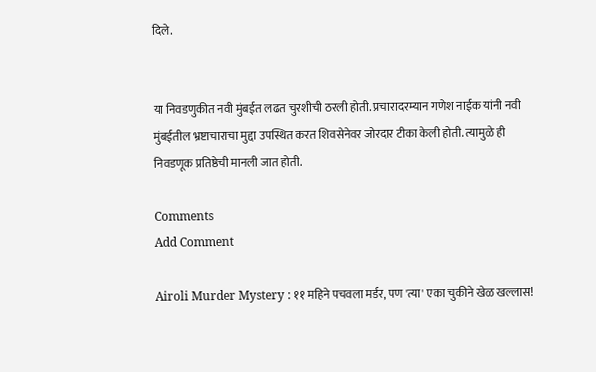दिले.


या निवडणुकीत नवी मुंबईत लढत चुरशीची ठरली होती. प्रचारादरम्यान गणेश नाईक यांनी नवी मुंबईतील भ्रष्टाचाराचा मुद्दा उपस्थित करत शिवसेनेवर जोरदार टीका केली होती. त्यामुळे ही निवडणूक प्रतिष्ठेची मानली जात होती.

Comments
Add Comment

Airoli Murder Mystery : ११ महिने पचवला मर्डर, पण 'त्या' एका चुकीने खेळ खल्लास!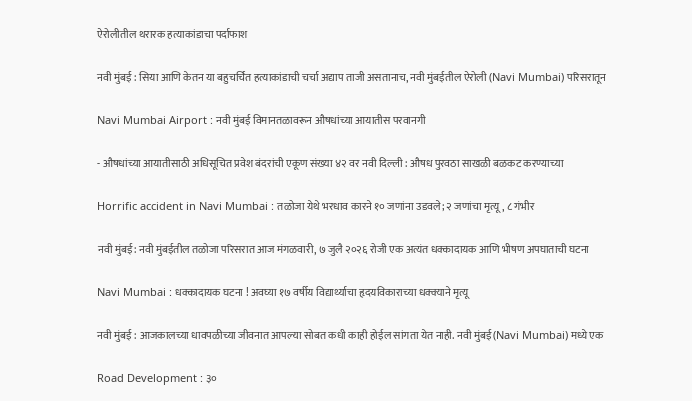ऐरोलीतील थरारक हत्याकांडाचा पर्दाफाश

नवी मुंबई : सिया आणि केतन या बहुचर्चित हत्याकांडाची चर्चा अद्याप ताजी असतानाच, नवी मुंबईतील ऐरोली (Navi Mumbai) परिसरातून

Navi Mumbai Airport : नवी मुंबई विमानतळावरून औषधांच्या आयातीस परवानगी

- औषधांच्या आयातीसाठी अधिसूचित प्रवेश बंदरांची एकूण संख्या ४२ वर नवी दिल्ली : औषध पुरवठा साखळी बळकट करण्याच्या

Horrific accident in Navi Mumbai : तळोजा येथे भरधाव कारने १० जणांना उडवले; २ जणांचा मृत्यू, ८ गंभीर

नवी मुंबई: नवी मुंबईतील तळोजा परिसरात आज मंगळवारी, ७ जुलै २०२६ रोजी एक अत्यंत धक्कादायक आणि भीषण अपघाताची घटना

Navi Mumbai : धक्कादायक घटना ! अवघ्या १७ वर्षीय विद्यार्थ्याचा हृदयविकाराच्या धक्क्याने मृत्यू

नवी मुंबई : आजकालच्या धावपळीच्या जीवनात आपल्या सोबत कधी काही होईल सांगता येत नाही. नवी मुंबई(Navi Mumbai) मध्ये एक

Road Development : ३०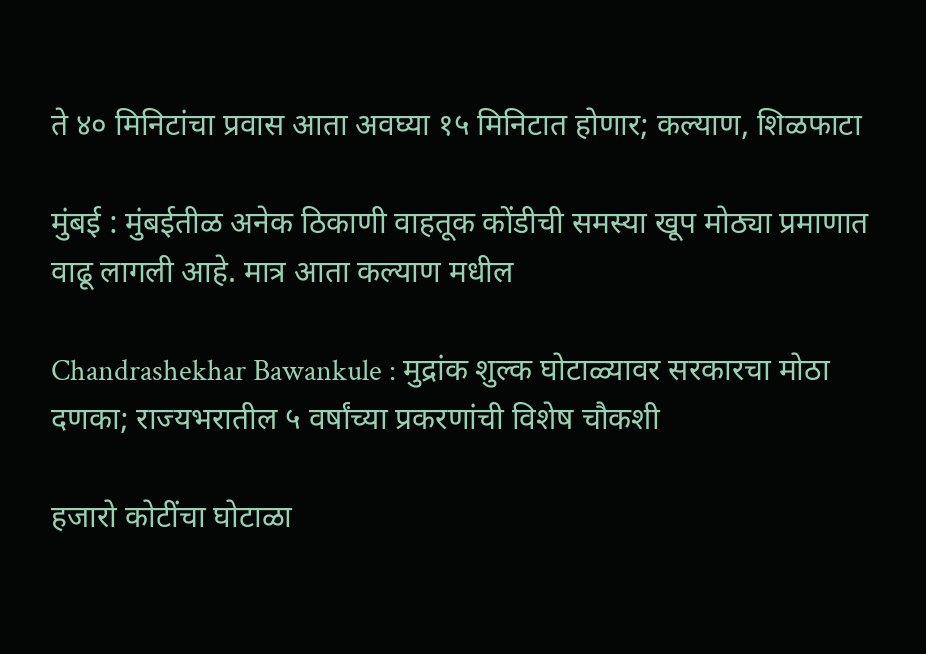ते ४० मिनिटांचा प्रवास आता अवघ्या १५ मिनिटात होणार; कल्याण, शिळफाटा

मुंबई : मुंबईतीळ अनेक ठिकाणी वाहतूक कोंडीची समस्या खूप मोठ्या प्रमाणात वाढू लागली आहे. मात्र आता कल्याण मधील

Chandrashekhar Bawankule : मुद्रांक शुल्क घोटाळ्यावर सरकारचा मोठा दणका; राज्यभरातील ५ वर्षांच्या प्रकरणांची विशेष चौकशी

हजारो कोटींचा घोटाळा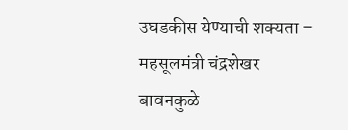उघडकीस येण्याची शक्यता – महसूलमंत्री चंद्रशेखर बावनकुळे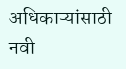अधिकाऱ्यांसाठी नवी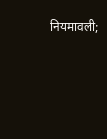नियमावली;